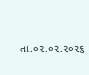તા.૦૨.૦૨.૨૦૨૬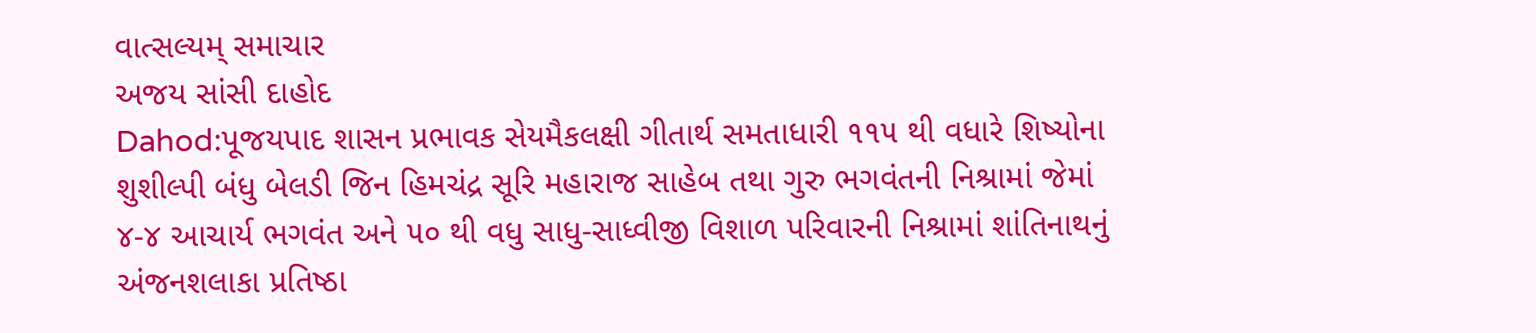વાત્સલ્યમ્ સમાચાર
અજય સાંસી દાહોદ
Dahod:પૂજયપાદ શાસન પ્રભાવક સેયમૈકલક્ષી ગીતાર્થ સમતાધારી ૧૧૫ થી વધારે શિષ્યોના શુશીલ્પી બંધુ બેલડી જિન હિમચંદ્ર સૂરિ મહારાજ સાહેબ તથા ગુરુ ભગવંતની નિશ્રામાં જેમાં ૪-૪ આચાર્ય ભગવંત અને ૫૦ થી વધુ સાધુ-સાધ્વીજી વિશાળ પરિવારની નિશ્રામાં શાંતિનાથનું અંજનશલાકા પ્રતિષ્ઠા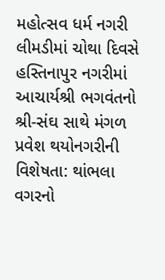મહોત્સવ ધર્મ નગરી લીમડીમાં ચોથા દિવસે હસ્તિનાપુર નગરીમાં આચાર્યશ્રી ભગવંતનો શ્રી-સંઘ સાથે મંગળ પ્રવેશ થયોનગરીની વિશેષતા: થાંભલા વગરનો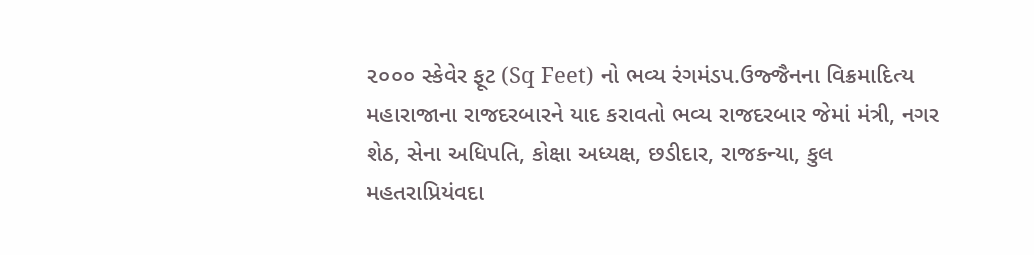૨૦૦૦ સ્કેવેર ફૂટ (Sq Feet) નો ભવ્ય રંગમંડપ.ઉજ્જૈનના વિક્રમાદિત્ય મહારાજાના રાજદરબારને યાદ કરાવતો ભવ્ય રાજદરબાર જેમાં મંત્રી, નગર શેઠ, સેના અધિપતિ, કોક્ષા અધ્યક્ષ, છડીદાર, રાજકન્યા, કુલ મહતરાપ્રિયંવદા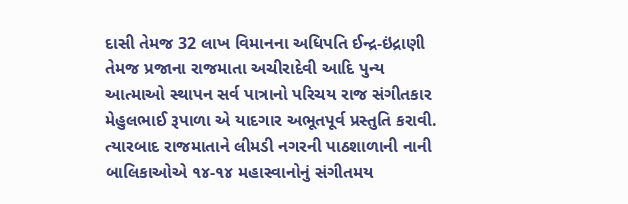દાસી તેમજ 32 લાખ વિમાનના અધિપતિ ઈન્દ્ર-ઇંદ્રાણી તેમજ પ્રજાના રાજમાતા અચીરાદેવી આદિ પુન્ય આત્માઓ સ્થાપન સર્વ પાત્રાનો પરિચય રાજ સંગીતકાર મેહુલભાઈ રૂપાળા એ યાદગાર અભૂતપૂર્વ પ્રસ્તુતિ કરાવી. ત્યારબાદ રાજમાતાને લીમડી નગરની પાઠશાળાની નાની બાલિકાઓએ ૧૪-૧૪ મહાસ્વાનોનું સંગીતમય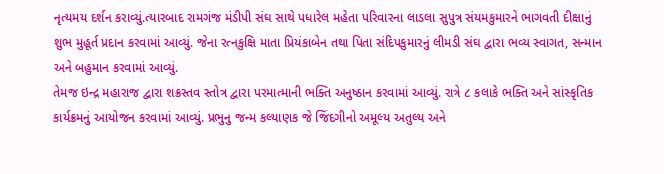નૃત્યમય દર્શન કરાવ્યું.ત્યારબાદ રામગંજ મંડીપી સંઘ સાથે પધારેલ મહેતા પરિવારના લાડલા સુપુત્ર સંયમકુમારને ભાગવતી દીક્ષાનું શુભ મુહૂર્ત પ્રદાન કરવામાં આવ્યું. જેના રત્નકુક્ષિ માતા પ્રિયંકાબેન તથા પિતા સંદિપકુમારનું લીમડી સંઘ દ્વારા ભવ્ય સ્વાગત, સન્માન અને બહુમાન કરવામાં આવ્યું.
તેમજ ઇન્દ્ર મહારાજ દ્વારા શક્રસ્તવ સ્તોત્ર દ્વારા પરમાત્માની ભક્તિ અનુષ્ઠાન કરવામાં આવ્યું. રાત્રે ૮ કલાકે ભક્તિ અને સાંસ્કૃતિક કાર્યક્રમનું આયોજન કરવામાં આવ્યું. પ્રભુનુ જન્મ કલ્યાણક જે જિંદગીનો અમૂલ્ય અતુલ્ય અને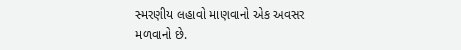સ્મરણીય લહાવો માણવાનો એક અવસર મળવાનો છે.